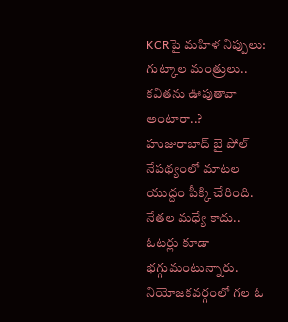KCRపై మహిళ నిప్పులు: గుట్కాల మంత్రులు.. కవితను ఊపుతావా అంటారా..?
హుజురాబాద్ బై పోల్ నేపథ్యంలో మాటల యుద్దం పీక్కి చేరింది. నేతల మధ్యే కాదు.. ఓటర్లు కూడా భగ్గుమంటున్నారు. నియోజకవర్గంలో గల ఓ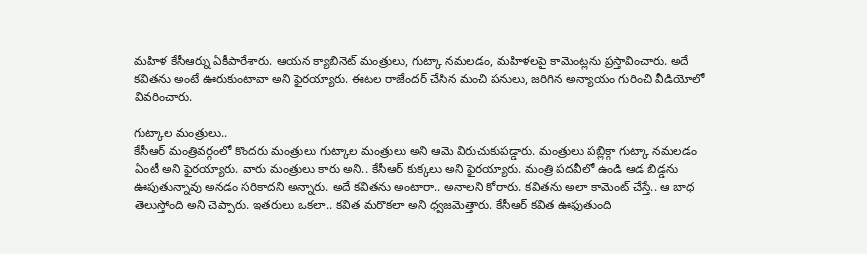మహిళ కేసీఆర్ను ఏకీపారేశారు. ఆయన క్యాబినెట్ మంత్రులు, గుట్కా నమలడం, మహిళలపై కామెంట్లను ప్రస్తావించారు. అదే కవితను అంటే ఊరుకుంటావా అని ఫైరయ్యారు. ఈటల రాజేందర్ చేసిన మంచి పనులు, జరిగిన అన్యాయం గురించి వీడియోలో వివరించారు.

గుట్కాల మంత్రులు..
కేసీఆర్ మంత్రివర్గంలో కొందరు మంత్రులు గుట్కాల మంత్రులు అని ఆమె విరుచుకుపడ్డారు. మంత్రులు పబ్లిక్గా గుట్కా నమలడం ఏంటీ అని ఫైరయ్యారు. వారు మంత్రులు కారు అని.. కేసీఆర్ కుక్కలు అని ఫైరయ్యారు. మంత్రి పదవీలో ఉండి ఆడ బిడ్డను ఊపుతున్నావు అనడం సరికాదని అన్నారు. అదే కవితను అంటారా.. అనాలని కోరారు. కవితను అలా కామెంట్ చేస్తే.. ఆ బాధ తెలుస్తోంది అని చెప్పారు. ఇతరులు ఒకలా.. కవిత మరొకలా అని ధ్వజమెత్తారు. కేసీఆర్ కవిత ఊఫుతుంది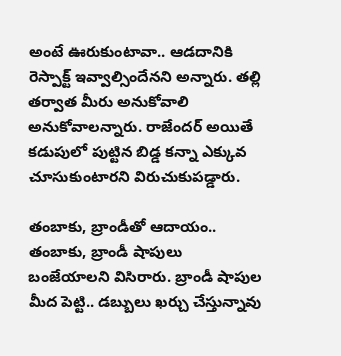అంటే ఊరుకుంటావా.. ఆడదానికి రెస్పాక్ట్ ఇవ్వాల్సిందేనని అన్నారు. తల్లి తర్వాత మీరు అనుకోవాలి అనుకోవాలన్నారు. రాజేందర్ అయితే కడుపులో పుట్టిన బిడ్డ కన్నా ఎక్కువ చూసుకుంటారని విరుచుకుపడ్డారు.

తంబాకు, బ్రాండీతో ఆదాయం..
తంబాకు, బ్రాండీ షాపులు బంజేయాలని విసిరారు. బ్రాండీ షాపుల మీద పెట్టి.. డబ్బులు ఖర్చు చేస్తున్నావు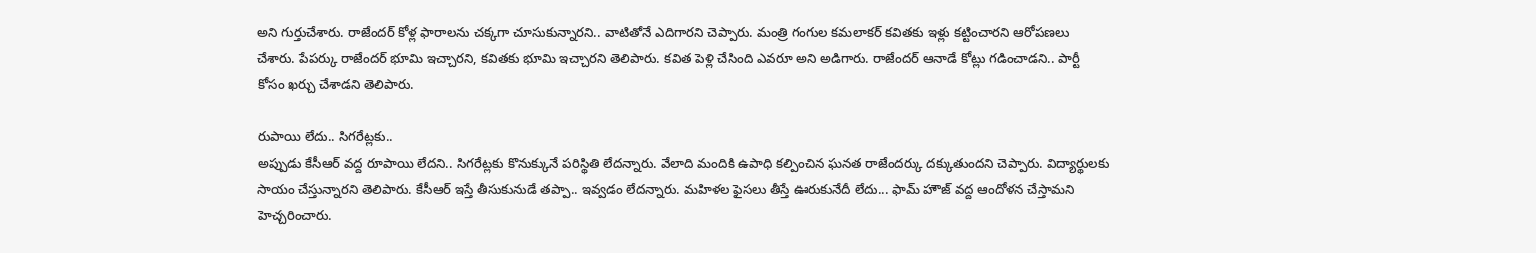అని గుర్తుచేశారు. రాజేందర్ కోళ్ల ఫారాలను చక్కగా చూసుకున్నారని.. వాటితోనే ఎదిగారని చెప్పారు. మంత్రి గంగుల కమలాకర్ కవితకు ఇళ్లు కట్టించారని ఆరోపణలు చేశారు. పేపర్కు రాజేందర్ భూమి ఇచ్చారని, కవితకు భూమి ఇచ్చారని తెలిపారు. కవిత పెళ్లి చేసింది ఎవరూ అని అడిగారు. రాజేందర్ ఆనాడే కోట్లు గడించాడని.. పార్టీ కోసం ఖర్చు చేశాడని తెలిపారు.

రుపాయి లేదు.. సిగరేట్లకు..
అప్పుడు కేసీఆర్ వద్ద రూపాయి లేదని.. సిగరేట్లకు కొనుక్కునే పరిస్థితి లేదన్నారు. వేలాది మందికి ఉపాధి కల్పించిన ఘనత రాజేందర్కు దక్కుతుందని చెప్పారు. విద్యార్థులకు సాయం చేస్తున్నారని తెలిపారు. కేసీఆర్ ఇస్తే తీసుకునుడే తప్పా.. ఇవ్వడం లేదన్నారు. మహిళల ఫైసలు తీస్తే ఊరుకునేదీ లేదు... ఫామ్ హౌజ్ వద్ద ఆందోళన చేస్తామని హెచ్చరించారు.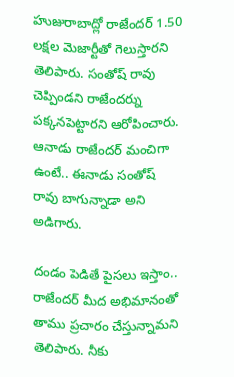హుజురాబాద్లో రాజేందర్ 1.50 లక్షల మెజార్టీతో గెలుస్తారని తెలిపారు. సంతోష్ రావు చెప్పిండని రాజేందర్ను పక్కనపెట్టారని ఆరోపించారు. ఆనాడు రాజేందర్ మంచిగా ఉంటే.. ఈనాడు సంతోష్ రావు బాగున్నాడా అని అడిగారు.

దండం పెడితే పైసలు ఇస్తాం..
రాజేందర్ మీద అభిమానంతో తాము ప్రచారం చేస్తున్నామని తెలిపారు. నీకు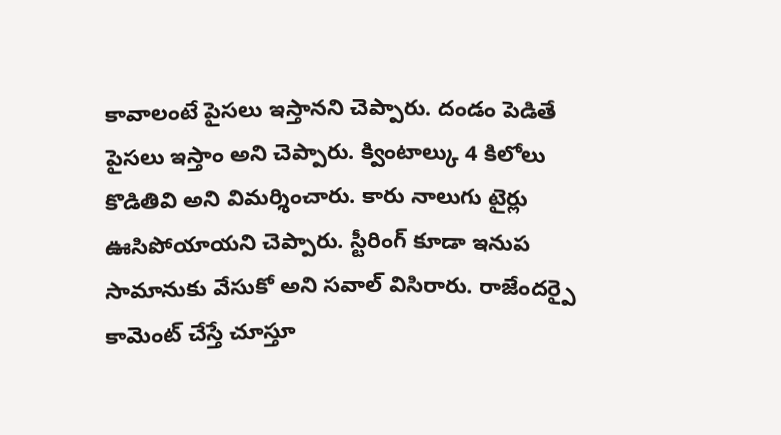కావాలంటే పైసలు ఇస్తానని చెప్పారు. దండం పెడితే పైసలు ఇస్తాం అని చెప్పారు. క్వింటాల్కు 4 కిలోలు కొడితివి అని విమర్శించారు. కారు నాలుగు టైర్లు ఊసిపోయాయని చెప్పారు. స్టీరింగ్ కూడా ఇనుప సామానుకు వేసుకో అని సవాల్ విసిరారు. రాజేందర్పై కామెంట్ చేస్తే చూస్తూ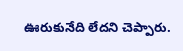ఊరుకునేది లేదని చెప్పారు.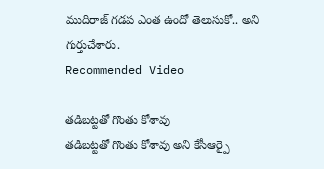ముదిరాజ్ గడప ఎంత ఉందో తెలుసుకో.. అని గుర్తుచేశారు.
Recommended Video

తడిబట్టతో గొంతు కోశావు
తడిబట్టతో గొంతు కోశావు అని కేసీఆర్పై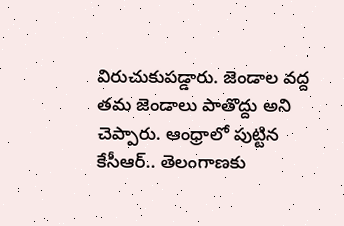విరుచుకుపడ్డారు. జెండాల వద్ద తమ జెండాలు పాతొద్దు అని చెప్పారు. ఆంధ్రాలో పుట్టిన కేసీఆర్.. తెలంగాణకు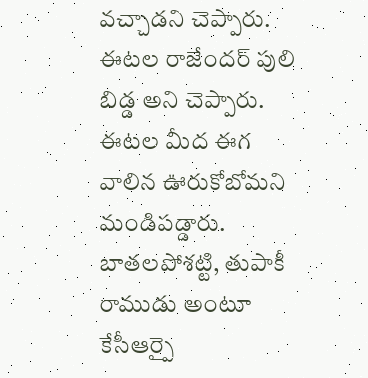వచ్చాడని చెప్పారు. ఈటల రాజేందర్ పులి బిడ్డ అని చెప్పారు. ఈటల మీద ఈగ వాలిన ఊరుకోబోమని మండిపడ్డారు. బాతలపోశట్టి, తుపాకీ రాముడు అంటూ కేసీఆర్పై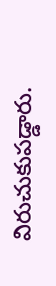విరుచుకుపడ్డారు.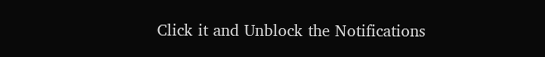Click it and Unblock the Notifications